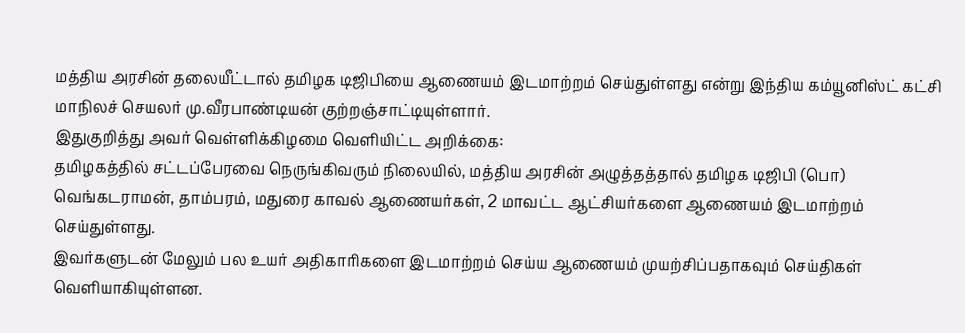மத்திய அரசின் தலையீட்டால் தமிழக டிஜிபியை ஆணையம் இடமாற்றம் செய்துள்ளது என்று இந்திய கம்யூனிஸ்ட் கட்சி மாநிலச் செயலர் மு.வீரபாண்டியன் குற்றஞ்சாட்டியுள்ளார்.
இதுகுறித்து அவர் வெள்ளிக்கிழமை வெளியிட்ட அறிக்கை:
தமிழகத்தில் சட்டப்பேரவை நெருங்கிவரும் நிலையில், மத்திய அரசின் அழுத்தத்தால் தமிழக டிஜிபி (பொ) வெங்கடராமன், தாம்பரம், மதுரை காவல் ஆணையர்கள், 2 மாவட்ட ஆட்சியர்களை ஆணையம் இடமாற்றம் செய்துள்ளது.
இவர்களுடன் மேலும் பல உயர் அதிகாரிகளை இடமாற்றம் செய்ய ஆணையம் முயற்சிப்பதாகவும் செய்திகள் வெளியாகியுள்ளன.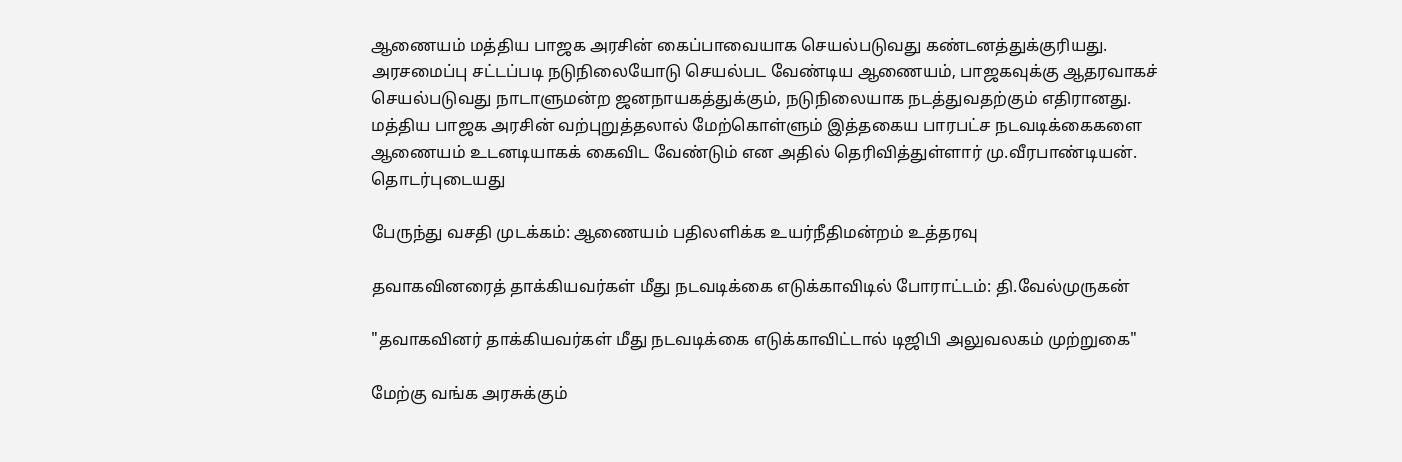ஆணையம் மத்திய பாஜக அரசின் கைப்பாவையாக செயல்படுவது கண்டனத்துக்குரியது.
அரசமைப்பு சட்டப்படி நடுநிலையோடு செயல்பட வேண்டிய ஆணையம், பாஜகவுக்கு ஆதரவாகச் செயல்படுவது நாடாளுமன்ற ஜனநாயகத்துக்கும், நடுநிலையாக நடத்துவதற்கும் எதிரானது.
மத்திய பாஜக அரசின் வற்புறுத்தலால் மேற்கொள்ளும் இத்தகைய பாரபட்ச நடவடிக்கைகளை ஆணையம் உடனடியாகக் கைவிட வேண்டும் என அதில் தெரிவித்துள்ளார் மு.வீரபாண்டியன்.
தொடர்புடையது

பேருந்து வசதி முடக்கம்: ஆணையம் பதிலளிக்க உயர்நீதிமன்றம் உத்தரவு

தவாகவினரைத் தாக்கியவர்கள் மீது நடவடிக்கை எடுக்காவிடில் போராட்டம்: தி.வேல்முருகன்

"தவாகவினர் தாக்கியவர்கள் மீது நடவடிக்கை எடுக்காவிட்டால் டிஜிபி அலுவலகம் முற்றுகை"

மேற்கு வங்க அரசுக்கும்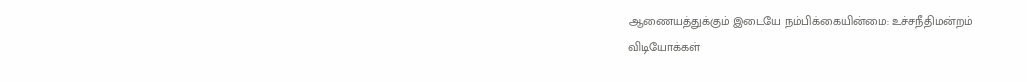ஆணையத்துக்கும் இடையே நம்பிக்கையின்மை: உச்சநீதிமன்றம்
விடியோக்கள்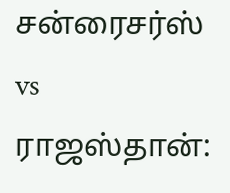சன்ரைசர்ஸ் vs ராஜஸ்தான்: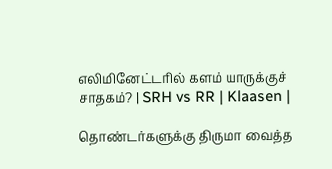எலிமினேட்டரில் களம் யாருக்குச் சாதகம்? | SRH vs RR | Klaasen |

தொண்டர்களுக்கு திருமா வைத்த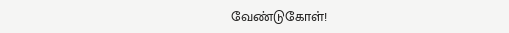வேண்டுகோள்!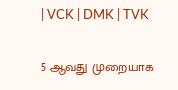| VCK | DMK | TVK

5 ஆவது முறையாக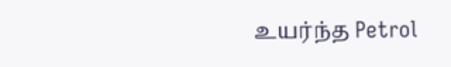உயர்ந்த Petrol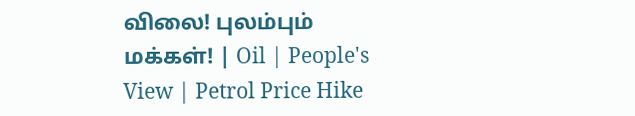விலை! புலம்பும் மக்கள்! | Oil | People's View | Petrol Price Hike